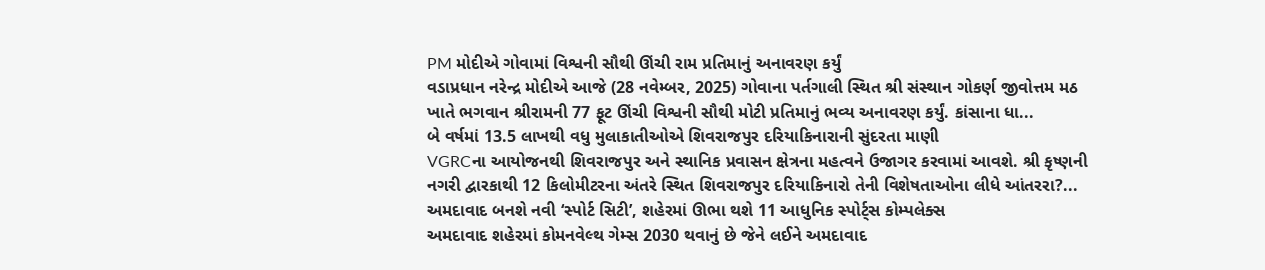PM મોદીએ ગોવામાં વિશ્વની સૌથી ઊંચી રામ પ્રતિમાનું અનાવરણ કર્યું
વડાપ્રધાન નરેન્દ્ર મોદીએ આજે (28 નવેમ્બર, 2025) ગોવાના પર્તગાલી સ્થિત શ્રી સંસ્થાન ગોકર્ણ જીવોત્તમ મઠ ખાતે ભગવાન શ્રીરામની 77 ફૂટ ઊંચી વિશ્વની સૌથી મોટી પ્રતિમાનું ભવ્ય અનાવરણ કર્યું. કાંસાના ધા...
બે વર્ષમાં 13.5 લાખથી વધુ મુલાકાતીઓએ શિવરાજપુર દરિયાકિનારાની સુંદરતા માણી
VGRCના આયોજનથી શિવરાજપુર અને સ્થાનિક પ્રવાસન ક્ષેત્રના મહત્વને ઉજાગર કરવામાં આવશે. શ્રી કૃષ્ણની નગરી દ્વારકાથી 12 કિલોમીટરના અંતરે સ્થિત શિવરાજપુર દરિયાકિનારો તેની વિશેષતાઓના લીધે આંતરરા?...
અમદાવાદ બનશે નવી ‘સ્પોર્ટ સિટી’, શહેરમાં ઊભા થશે 11 આધુનિક સ્પોર્ટ્સ કોમ્પલેક્સ
અમદાવાદ શહેરમાં કોમનવેલ્થ ગેમ્સ 2030 થવાનું છે જેને લઈને અમદાવાદ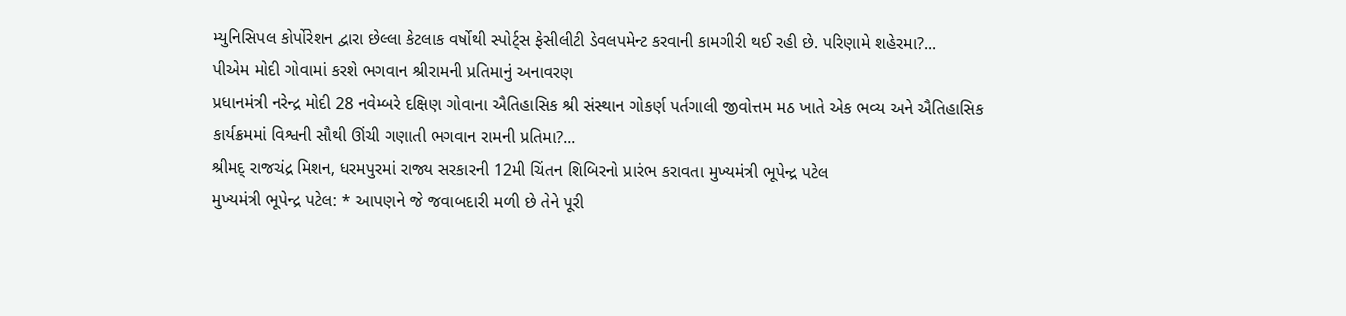મ્યુનિસિપલ કોર્પોરેશન દ્વારા છેલ્લા કેટલાક વર્ષોથી સ્પોર્ટ્સ ફેસીલીટી ડેવલપમેન્ટ કરવાની કામગીરી થઈ રહી છે. પરિણામે શહેરમા?...
પીએમ મોદી ગોવામાં કરશે ભગવાન શ્રીરામની પ્રતિમાનું અનાવરણ
પ્રધાનમંત્રી નરેન્દ્ર મોદી 28 નવેમ્બરે દક્ષિણ ગોવાના ઐતિહાસિક શ્રી સંસ્થાન ગોકર્ણ પર્તગાલી જીવોત્તમ મઠ ખાતે એક ભવ્ય અને ઐતિહાસિક કાર્યક્રમમાં વિશ્વની સૌથી ઊંચી ગણાતી ભગવાન રામની પ્રતિમા?...
શ્રીમદ્ રાજચંદ્ર મિશન, ધરમપુરમાં રાજ્ય સરકારની 12મી ચિંતન શિબિરનો પ્રારંભ કરાવતા મુખ્યમંત્રી ભૂપેન્દ્ર પટેલ
મુખ્યમંત્રી ભૂપેન્દ્ર પટેલ: * આપણને જે જવાબદારી મળી છે તેને પૂરી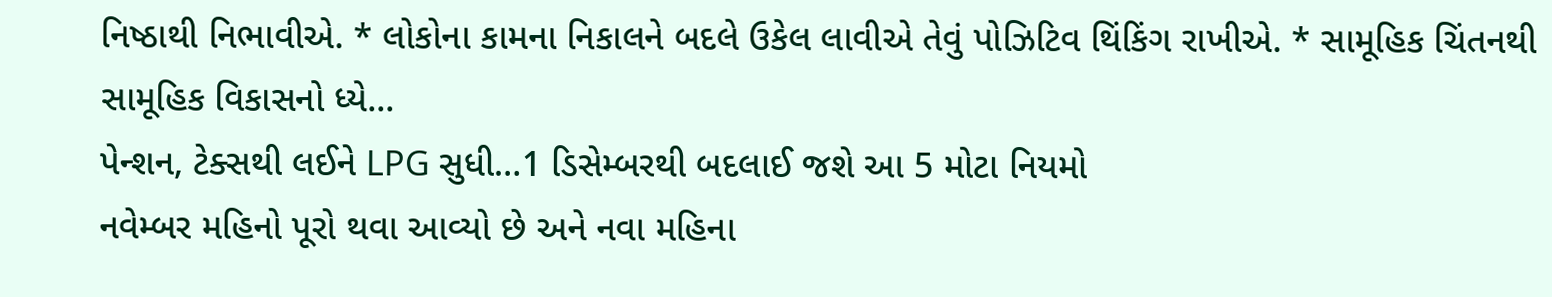નિષ્ઠાથી નિભાવીએ. * લોકોના કામના નિકાલને બદલે ઉકેલ લાવીએ તેવું પોઝિટિવ થિંકિંગ રાખીએ. * સામૂહિક ચિંતનથી સામૂહિક વિકાસનો ધ્યે...
પેન્શન, ટેક્સથી લઈને LPG સુધી…1 ડિસેમ્બરથી બદલાઈ જશે આ 5 મોટા નિયમો
નવેમ્બર મહિનો પૂરો થવા આવ્યો છે અને નવા મહિના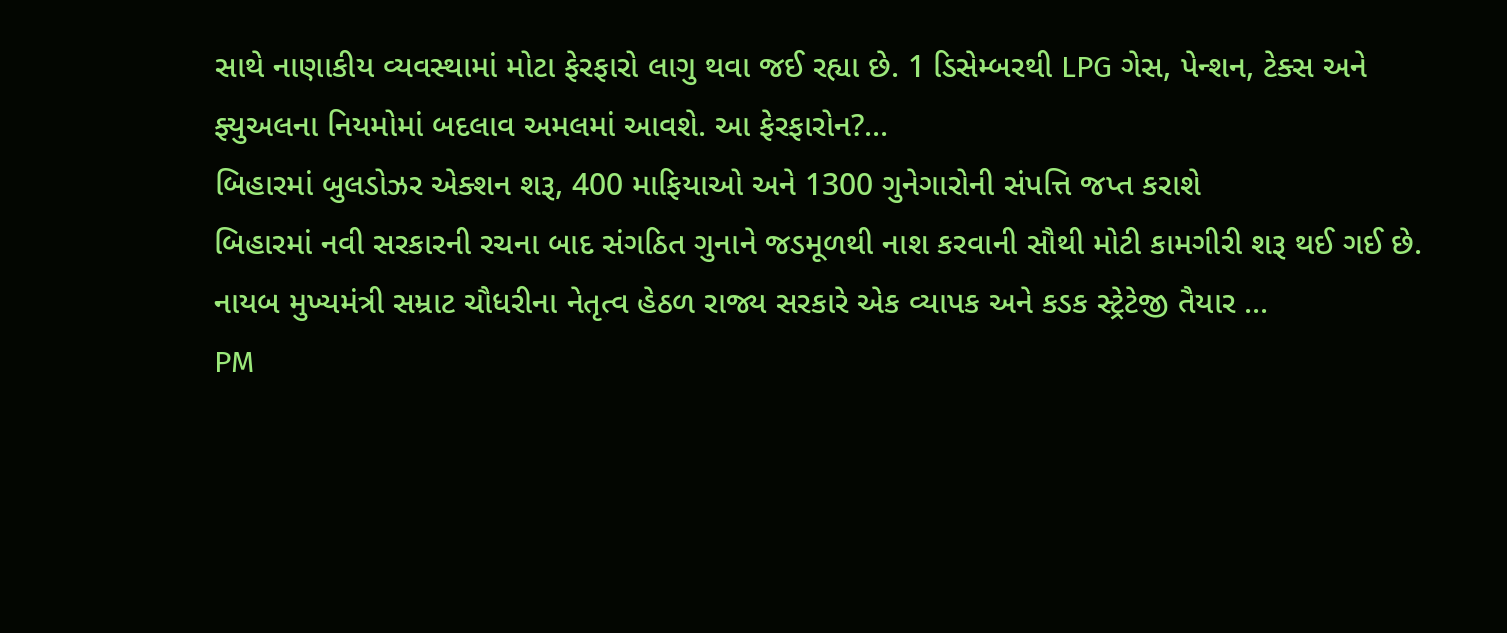સાથે નાણાકીય વ્યવસ્થામાં મોટા ફેરફારો લાગુ થવા જઈ રહ્યા છે. 1 ડિસેમ્બરથી LPG ગેસ, પેન્શન, ટેક્સ અને ફ્યુઅલના નિયમોમાં બદલાવ અમલમાં આવશે. આ ફેરફારોન?...
બિહારમાં બુલડોઝર એક્શન શરૂ, 400 માફિયાઓ અને 1300 ગુનેગારોની સંપત્તિ જપ્ત કરાશે
બિહારમાં નવી સરકારની રચના બાદ સંગઠિત ગુનાને જડમૂળથી નાશ કરવાની સૌથી મોટી કામગીરી શરૂ થઈ ગઈ છે. નાયબ મુખ્યમંત્રી સમ્રાટ ચૌધરીના નેતૃત્વ હેઠળ રાજ્ય સરકારે એક વ્યાપક અને કડક સ્ટ્રેટેજી તૈયાર ...
PM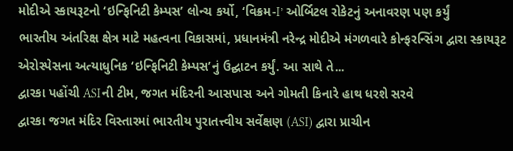મોદીએ સ્કાયરૂટનો ‘ઇન્ફિનિટી કેમ્પસ’ લોન્ચ કર્યો, ‘વિક્રમ-I’ ઓર્બિટલ રોકેટનું અનાવરણ પણ કર્યું
ભારતીય અંતરિક્ષ ક્ષેત્ર માટે મહત્વના વિકાસમાં, પ્રધાનમંત્રી નરેન્દ્ર મોદીએ મંગળવારે કોન્ફરન્સિંગ દ્વારા સ્કાયરૂટ એરોસ્પેસના અત્યાધુનિક ‘ઇન્ફિનિટી કેમ્પસ’નું ઉદ્ઘાટન કર્યું. આ સાથે તે...
દ્વારકા પહોંચી ASIની ટીમ, જગત મંદિરની આસપાસ અને ગોમતી કિનારે હાથ ધરશે સરવે
દ્વારકા જગત મંદિર વિસ્તારમાં ભારતીય પુરાતત્ત્વીય સર્વેક્ષણ (ASI) દ્વારા પ્રાચીન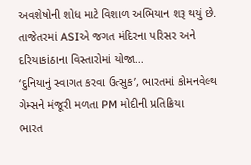અવશેષોની શોધ માટે વિશાળ અભિયાન શરૂ થયું છે. તાજેતરમાં ASIએ જગત મંદિરના પરિસર અને દરિયાકાંઠાના વિસ્તારોમાં યોજા...
‘દુનિયાનું સ્વાગત કરવા ઉત્સુક’, ભારતમાં કોમનવેલ્થ ગેમ્સને મંજૂરી મળતા PM મોદીની પ્રતિક્રિયા
ભારત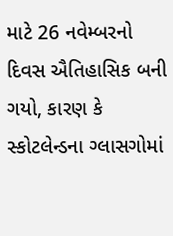માટે 26 નવેમ્બરનો દિવસ ઐતિહાસિક બની ગયો, કારણ કે સ્કોટલેન્ડના ગ્લાસગોમાં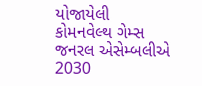યોજાયેલી કોમનવેલ્થ ગેમ્સ જનરલ એસેમ્બલીએ 2030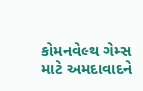કોમનવેલ્થ ગેમ્સ માટે અમદાવાદને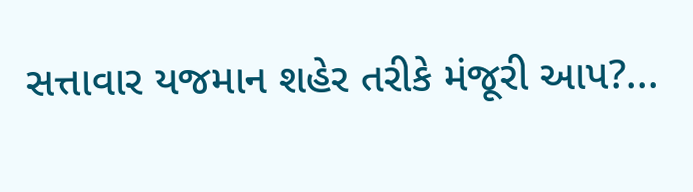સત્તાવાર યજમાન શહેર તરીકે મંજૂરી આપ?...